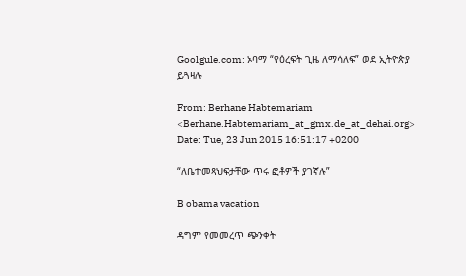Goolgule.com: ኦባማ “የዕረፍት ጊዜ ለማሳለፍ” ወደ ኢትዮጵያ ይጓዛሉ

From: Berhane Habtemariam <Berhane.Habtemariam_at_gmx.de_at_dehai.org>
Date: Tue, 23 Jun 2015 16:51:17 +0200

“ለቤተመጻህፍታቸው ጥሩ ፎቶዎች ያገኛሉ”

B obama vacation

ዳግም የመመረጥ ጭንቀት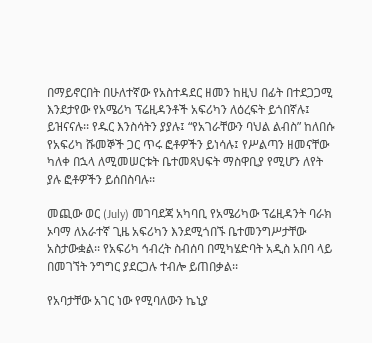በማይኖርበት በሁለተኛው የአስተዳደር ዘመን ከዚህ በፊት በተደጋጋሚ እንደታየው የአሜሪካ ፕሬዚዳንቶች አፍሪካን ለዕረፍት ይጎበኛሉ፤ ይዝናናሉ፡፡ የዱር እንስሳትን ያያሉ፤ “የአገራቸውን ባህል ልብስ” ከለበሱ የአፍሪካ ሹመኞች ጋር ጥሩ ፎቶዎችን ይነሳሉ፤ የሥልጣን ዘመናቸው ካለቀ በኋላ ለሚመሠርቱት ቤተመጻህፍት ማስዋቢያ የሚሆን ለየት ያሉ ፎቶዎችን ይሰበስባሉ፡፡

መጪው ወር (July) መገባደጃ አካባቢ የአሜሪካው ፕሬዚዳንት ባራክ ኦባማ ለአራተኛ ጊዜ አፍሪካን እንደሚጎበኙ ቤተመንግሥታቸው አስታውቋል፡፡ የአፍሪካ ኅብረት ስብሰባ በሚካሄድባት አዲስ አበባ ላይ በመገኘት ንግግር ያደርጋሉ ተብሎ ይጠበቃል፡፡

የአባታቸው አገር ነው የሚባለውን ኬኒያ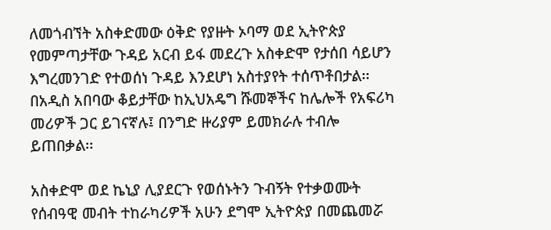ለመጎብኘት አስቀድመው ዕቅድ የያዙት ኦባማ ወደ ኢትዮጵያ የመምጣታቸው ጉዳይ አርብ ይፋ መደረጉ አስቀድሞ የታሰበ ሳይሆን እግረመንገድ የተወሰነ ጉዳይ እንደሆነ አስተያየት ተሰጥቶበታል፡፡ በአዲስ አበባው ቆይታቸው ከኢህአዴግ ሹመኞችና ከሌሎች የአፍሪካ መሪዎች ጋር ይገናኛሉ፤ በንግድ ዙሪያም ይመክራሉ ተብሎ ይጠበቃል፡፡

አስቀድሞ ወደ ኬኒያ ሊያደርጉ የወሰኑትን ጉብኝት የተቃወሙት የሰብዓዊ መብት ተከራካሪዎች አሁን ደግሞ ኢትዮጵያ በመጨመሯ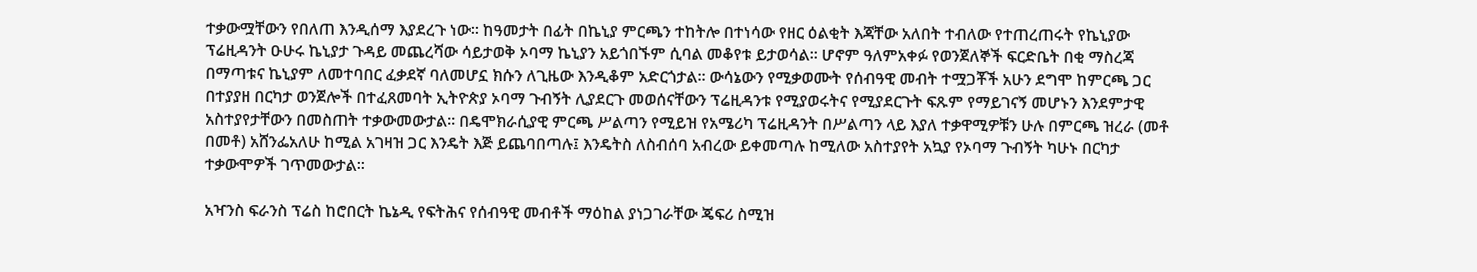ተቃውሟቸውን የበለጠ እንዲሰማ እያደረጉ ነው፡፡ ከዓመታት በፊት በኬኒያ ምርጫን ተከትሎ በተነሳው የዘር ዕልቂት እጃቸው አለበት ተብለው የተጠረጠሩት የኬኒያው ፕሬዚዳንት ዑሁሩ ኬኒያታ ጉዳይ መጨረሻው ሳይታወቅ ኦባማ ኬኒያን አይጎበኙም ሲባል መቆየቱ ይታወሳል፡፡ ሆኖም ዓለምአቀፉ የወንጀለኞች ፍርድቤት በቂ ማስረጃ በማጣቱና ኬኒያም ለመተባበር ፈቃደኛ ባለመሆኗ ክሱን ለጊዜው እንዲቆም አድርጎታል፡፡ ውሳኔውን የሚቃወሙት የሰብዓዊ መብት ተሟጋቾች አሁን ደግሞ ከምርጫ ጋር በተያያዘ በርካታ ወንጀሎች በተፈጸመባት ኢትዮጵያ ኦባማ ጉብኝት ሊያደርጉ መወሰናቸውን ፕሬዚዳንቱ የሚያወሩትና የሚያደርጉት ፍጹም የማይገናኝ መሆኑን እንደምታዊ አስተያየታቸውን በመስጠት ተቃውመውታል፡፡ በዴሞክራሲያዊ ምርጫ ሥልጣን የሚይዝ የአሜሪካ ፕሬዚዳንት በሥልጣን ላይ እያለ ተቃዋሚዎቹን ሁሉ በምርጫ ዝረራ (መቶ በመቶ) አሸንፌአለሁ ከሚል አገዛዝ ጋር እንዴት እጅ ይጨባበጣሉ፤ እንዴትስ ለስብሰባ አብረው ይቀመጣሉ ከሚለው አስተያየት አኳያ የኦባማ ጉብኝት ካሁኑ በርካታ ተቃውሞዎች ገጥመውታል፡፡

አዣንስ ፍራንስ ፕሬስ ከሮበርት ኬኔዲ የፍትሕና የሰብዓዊ መብቶች ማዕከል ያነጋገራቸው ጄፍሪ ስሚዝ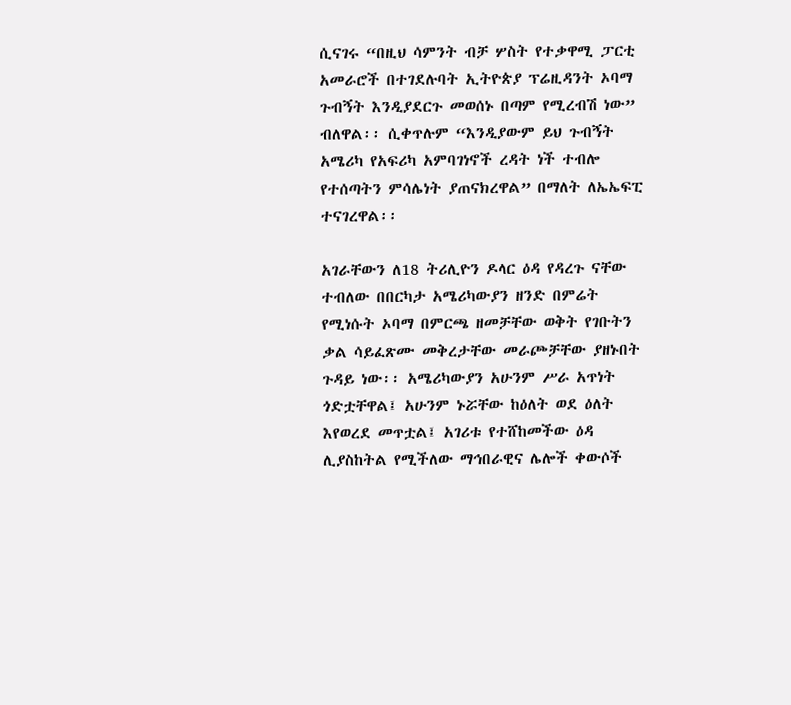ሲናገሩ “በዚህ ሳምንት ብቻ ሦስት የተቃዋሚ ፓርቲ አመራሮች በተገደሉባት ኢትዮጵያ ፕሬዚዳንት ኦባማ ጉብኝት እንዲያደርጉ መወሰኑ በጣም የሚረብሽ ነው” ብለዋል፡፡ ሲቀጥሉም “እንዲያውም ይህ ጉብኝት አሜሪካ የአፍሪካ አምባገነኖች ረዳት ነች ተብሎ የተሰጣትን ምሳሌነት ያጠናክረዋል” በማለት ለኤኤፍፒ ተናገረዋል፡፡

አገራቸውን ለ18 ትሪሊዮን ዶላር ዕዳ የዳረጉ ናቸው ተብለው በበርካታ አሜሪካውያን ዘንድ በምሬት የሚነሱት ኦባማ በምርጫ ዘመቻቸው ወቅት የገቡትን ቃል ሳይፈጽሙ መቅረታቸው መራጮቻቸው ያዘኑበት ጉዳይ ነው፡፡ አሜሪካውያን አሁንም ሥራ አጥነት ጎድቷቸዋል፤ አሁንም ኑሯቸው ከዕለት ወደ ዕለት እየወረደ መጥቷል፤ አገሪቱ የተሸከመችው ዕዳ ሊያስከትል የሚችለው ማኅበራዊና ሌሎች ቀውሶች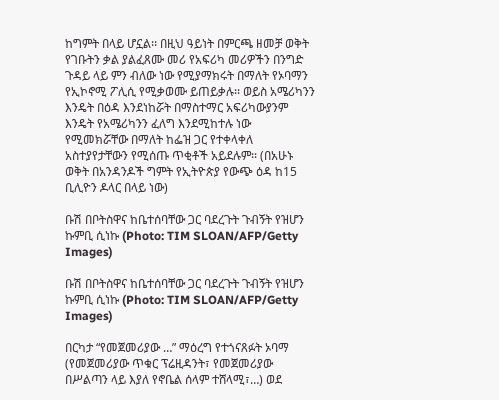ከግምት በላይ ሆኗል፡፡ በዚህ ዓይነት በምርጫ ዘመቻ ወቅት የገቡትን ቃል ያልፈጸሙ መሪ የአፍሪካ መሪዎችን በንግድ ጉዳይ ላይ ምን ብለው ነው የሚያማክሩት በማለት የኦባማን የኢኮኖሚ ፖሊሲ የሚቃወሙ ይጠይቃሉ፡፡ ወይስ አሜሪካንን እንዴት በዕዳ እንደነከሯት በማስተማር አፍሪካውያንም እንዴት የአሜሪካንን ፈለግ እንደሚከተሉ ነው የሚመክሯቸው በማለት ከፌዝ ጋር የተቀላቀለ አስተያየታቸውን የሚሰጡ ጥቂቶች አይደሉም፡፡ (በአሁኑ ወቅት በአንዳንዶች ግምት የኢትዮጵያ የውጭ ዕዳ ከ15 ቢሊዮን ዶላር በላይ ነው)

ቡሽ በቦትስዋና ከቤተሰባቸው ጋር ባደረጉት ጉብኝት የዝሆን ኩምቢ ሲነኩ (Photo: TIM SLOAN/AFP/Getty Images)

ቡሽ በቦትስዋና ከቤተሰባቸው ጋር ባደረጉት ጉብኝት የዝሆን ኩምቢ ሲነኩ (Photo: TIM SLOAN/AFP/Getty Images)

በርካታ “የመጀመሪያው …” ማዕረግ የተጎናጸፉት ኦባማ (የመጀመሪያው ጥቁር ፕሬዚዳንት፣ የመጀመሪያው በሥልጣን ላይ እያለ የኖቤል ሰላም ተሸላሚ፣…) ወደ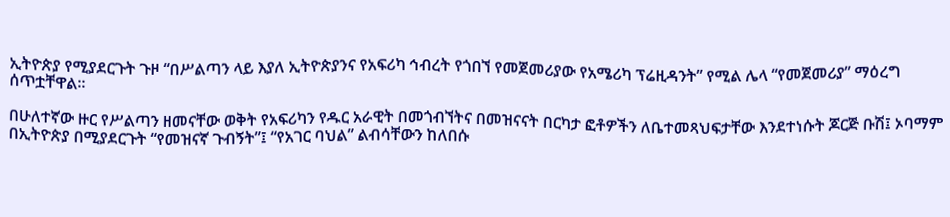ኢትዮጵያ የሚያደርጉት ጉዞ “በሥልጣን ላይ እያለ ኢትዮጵያንና የአፍሪካ ኅብረት የጎበኘ የመጀመሪያው የአሜሪካ ፕሬዚዳንት” የሚል ሌላ “የመጀመሪያ” ማዕረግ ሰጥቷቸዋል፡፡

በሁለተኛው ዙር የሥልጣን ዘመናቸው ወቅት የአፍሪካን የዱር አራዊት በመጎብኘትና በመዝናናት በርካታ ፎቶዎችን ለቤተመጻህፍታቸው እንደተነሱት ጆርጅ ቡሽ፤ ኦባማም በኢትዮጵያ በሚያደርጉት “የመዝናኛ ጉብኝት”፤ “የአገር ባህል” ልብሳቸውን ከለበሱ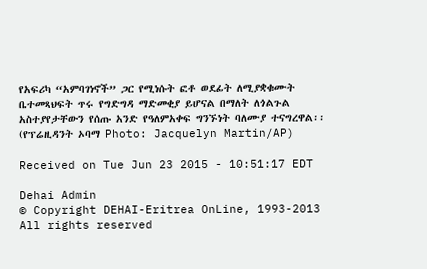የአፍሪካ “አምባገነኖች” ጋር የሚነሱት ፎቶ ወደፊት ለሚያቋቁሙት ቤተመጻህፍት ጥሩ የግድግዳ ማድመቂያ ይሆናል በማለት ለጎልጉል አስተያየታቸውን የሰጡ አንድ የዓለምአቀፍ ግንኙነት ባለሙያ ተናግረዋል፡፡ (የፕሬዚዳንት ኦባማ Photo: Jacquelyn Martin/AP)

Received on Tue Jun 23 2015 - 10:51:17 EDT

Dehai Admin
© Copyright DEHAI-Eritrea OnLine, 1993-2013
All rights reserved